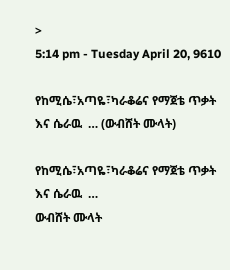>
5:14 pm - Tuesday April 20, 9610

የከሚሴ፣አጣዬ፣ካራቆሬና የማጀቴ ጥቃት እና ሴራዉ  … (ውብሸት ሙላት)

የከሚሴ፣አጣዬ፣ካራቆሬና የማጀቴ ጥቃት እና ሴራዉ  …
ውብሸት ሙላት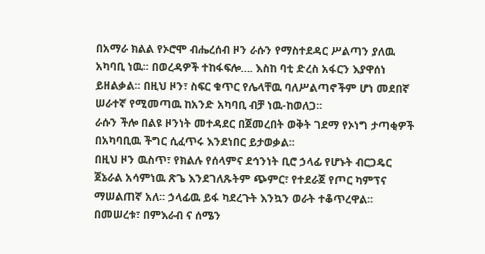በአማራ ክልል የኦሮሞ ብሔረሰብ ዞን ራሱን የማስተደዳር ሥልጣን ያለዉ አካባቢ ነዉ፡፡ በወረዳዎች ተከፋፍሎ…. እስከ ባቲ ድረስ አፋርን እያዋሰነ ይዘልቃል፡፡ በዚህ ዞን፣ ስፍር ቁጥር የሌላቸዉ ባለሥልጣኖችም ሆነ መደበኛ ሠራተኛ የሚመጣዉ ከአንድ አካባቢ ብቻ ነዉ-ከወለጋ፡፡
ራሱን ችሎ በልዩ ዞንነት መተዳደር በጀመረበት ወቅት ገደማ የኦነግ ታጣቂዎች በአካባቢዉ ችግር ሲፈጥሩ እንደነበር ይታወቃል፡፡
በዚህ ዞን ዉስጥ፣ የክልሉ የሰላምና ደኅንነት ቢሮ ኃላፊ የሆኑት ብርጋዴር ጀኔራል አሳምነዉ ጽጌ እንደገለጹትም ጭምር፣ የተደራጀ የጦር ካምፕና ማሠልጠኛ አለ፡፡ ኃላፊዉ ይፋ ካደረጉት እንኳን ወራት ተቆጥረዋል፡፡
በመሠረቱ፣ በምእራብ ና ሰሜን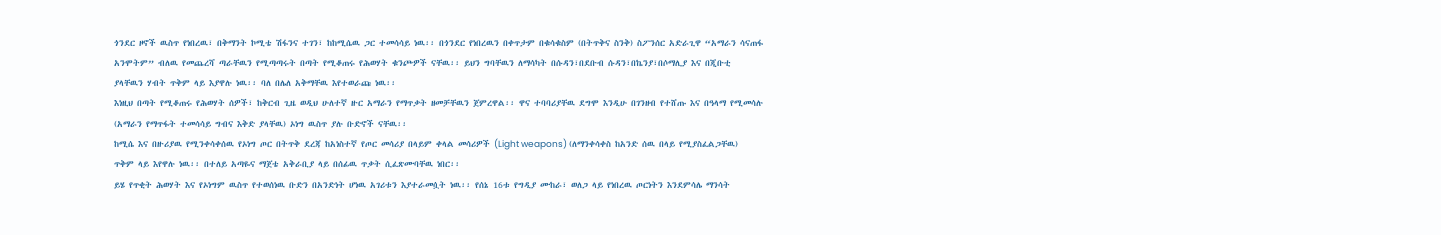ጎንደር ዞኖች ዉስጥ የነበረዉ፣ በቅማንት ኮሚቴ ሽፋንና ተገን፣ ከከሚሴዉ ጋር ተመሳሳይ ነዉ፡፡ በጎንደር የነበረዉን በቀጥታም በቁሳቁስም (በትጥቅና ስንቅ) ስፖንሰር አድራጊዋ “አማራን ሳናጠፋ አንሞትም” ብለዉ የመጨረሻ ጣራቸዉን የሚጣጣሩት በጣት የሚቆጠሩ የሕወሃት ቁንጮዎች ናቸዉ፡፡ ይህን ግባቸዉን ለማሳካት በሱዳን፣በደቡብ ሱዳን፣በኬንያ፣በሶማሊያ እና በጂቡቲ ያላቸዉን ሃብት ጥቅም ላይ እያዋሉ ነዉ፡፡ ባለ በሌለ አቅማቸዉ እየተወራጩ ነዉ፡፡
እነዚህ በጣት የሚቆጠሩ የሕወሃት ሰዎች፣ ከቅርብ ጊዜ ወዲህ ሁለተኛ ዙር አማራን የማጥቃት ዘመቻቸዉን ጀምረዋል፡፡ ዋና ተባባሪያቸዉ ደግሞ እንዲሁ በገንዘብ የተሸጡ እና በዓላማ የሚመሳሉ (አማራን የማጥፋት ተመሳሳይ ግብና እቅድ ያላቸዉ) ኦነግ ዉስጥ ያሉ ቡድኖች ናቸዉ፡፡
ከሚሴ እና በዙሪያዉ የሚንቀሳቀሰዉ የኦነግ ጦር በትጥቅ ደረጃ ከአነስተኛ የጦር መሳሪያ በላይም ቀላል መሳሪዎች (Light weapons) (ለማንቀሳቀስ ከአንድ ሰዉ በላይ የሚያስፈልጋቸዉ) ጥቅም ላይ እየዋሉ ነዉ፡፡ በተለይ አጣዬና ማጀቴ አቅራቢያ ላይ በሰፊዉ ጥቃት ሲፈጽሙባቸዉ ነበር፡፡
ይሄ የጥቂት ሕወሃት እና የኦነግም ዉስጥ የተወሰነዉ ቡድን በአንድነት ሆነዉ አገሪቱን እያተራመሷት ነዉ፡፡ የሰኔ 16ቱ የግዲያ ሙከራ፣ ወለጋ ላይ የነበረዉ ጦርነትን እንደምሳሌ ማንሳት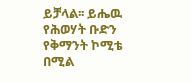ይቻላል፡፡ ይሔዉ የሕወሃት ቡድን የቅማንት ኮሚቴ በሚል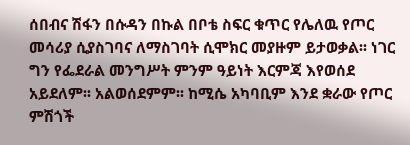ሰበብና ሽፋን በሱዳን በኩል በቦቴ ስፍር ቁጥር የሌለዉ የጦር መሳሪያ ሲያስገባና ለማስገባት ሲሞክር መያዙም ይታወቃል፡፡ ነገር ግን የፌደራል መንግሥት ምንም ዓይነት እርምጃ እየወሰደ አይደለም፡፡ አልወሰደምም፡፡ ከሚሴ አካባቢም እንደ ቋራው የጦር ምሽጎች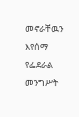መኖራቸዉን እየሰማ የፌደራል መንግሥት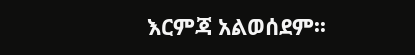እርምጃ አልወሰደም፡፡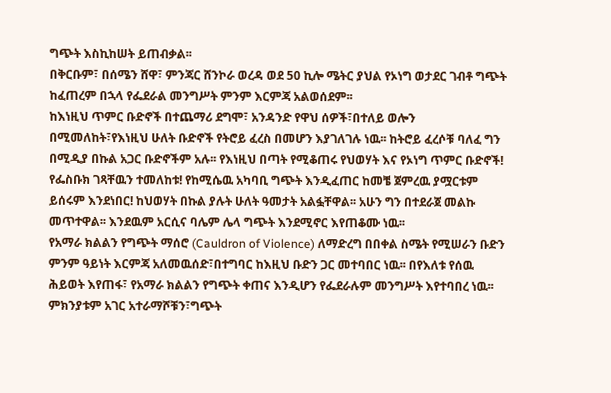ግጭት እስኪከሠት ይጠብቃል፡፡
በቅርቡም፣ በሰሜን ሸዋ፣ ምንጃር ሸንኮራ ወረዳ ወደ 50 ኪሎ ሜትር ያህል የኦነግ ወታደር ገብቶ ግጭት ከፈጠረም በኋላ የፌደራል መንግሥት ምንም እርምጃ አልወሰደም፡፡
ከእነዚህ ጥምር ቡድኖች በተጨማሪ ደግሞ፣ አንዳንድ የዋህ ሰዎች፣በተለይ ወሎን በሚመለከት፣የእነዚህ ሁለት ቡድኖች የትሮይ ፈረስ በመሆን እያገለገሉ ነዉ፡፡ ከትሮይ ፈረሶቹ ባለፈ ግን በሚዲያ በኩል አጋር ቡድኖችም አሉ፡፡ የእነዚህ በጣት የሚቆጠሩ የህወሃት እና የኦነግ ጥምር ቡድኖች! የፌስቡክ ገጻቸዉን ተመለከቱ! የከሚሴዉ አካባቢ ግጭት እንዲፈጠር ከመቼ ጀምረዉ ያሟርቱም ይሰሩም እንደነበር! ከህወሃት በኩል ያሉት ሁለት ዓመታት አልፏቸዋል፡፡ አሁን ግን በተደራጀ መልኩ መጥተዋል፡፡ እንደዉም አርሲና ባሌም ሌላ ግጭት እንደሚኖር እየጠቆሙ ነዉ፡፡
የአማራ ክልልን የግጭት ማሰሮ (Cauldron of Violence) ለማድረግ በበቀል ስሜት የሚሠራን ቡድን ምንም ዓይነት እርምጃ አለመዉሰድ፣በተግባር ከእዚህ ቡድን ጋር መተባበር ነዉ፡፡ በየእለቱ የሰዉ ሕይወት እየጠፋ፣ የአማራ ክልልን የግጭት ቀጠና እንዲሆን የፌደራሉም መንግሥት እየተባበረ ነዉ፡፡ ምክንያቱም አገር አተራማሾቹን፣ግጭት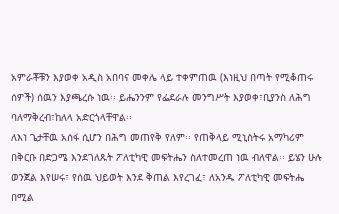አምራቾቹን እያወቀ አዲስ አበባና መቀሌ ላይ ተቀምጠዉ (እነዚህ በጣት የሚቆጠሩ ሰዎች) ሰዉን እያጫረሱ ነዉ፡፡ ይሔንንም የፌደራሉ መንግሥት እያወቀ፣ቢያንስ ለሕግ ባለማቅረብ፣ከለላ አድርጎላቸዋል፡፡
ለእነ ጌታቸዉ አሰፋ ሲሆን በሕግ መጠየቅ የለም፡፡ የጠቅላይ ሚኒስትሩ አማካሪም በቅርቡ በድጋሜ እንደገለጹት ፖለቲካዊ መፍትሔን ስለተመረጠ ነዉ ብለዋል፡፡ ይሄን ሁሉ ወንጀል እየሠሩ፣ የሰዉ ህይወት እንደ ቅጠል እየረገፈ፣ ለአንዱ ፖለቲካዊ መፍትሔ በሚል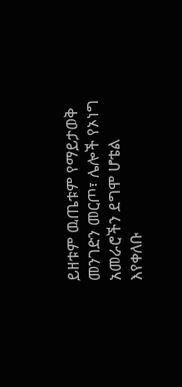ይዘቱም ዉጤቱም የማይታወቅ መንገድን መርጦ፣ ሌሎች የኦነግ አመራሮችን ደግሞ ሆቴል እየቀለቡ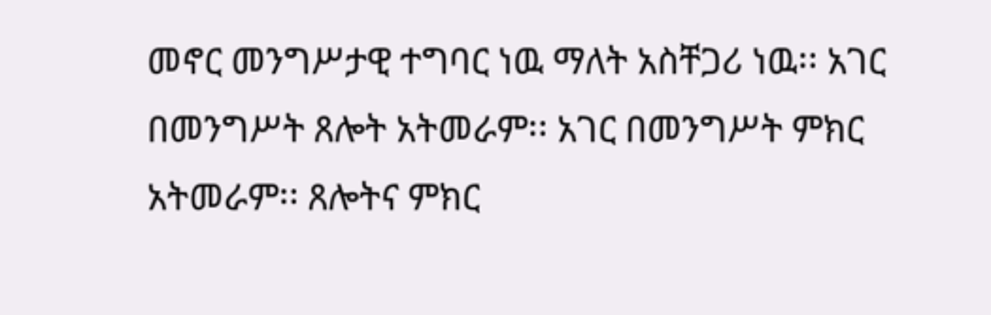መኖር መንግሥታዊ ተግባር ነዉ ማለት አስቸጋሪ ነዉ፡፡ አገር በመንግሥት ጸሎት አትመራም፡፡ አገር በመንግሥት ምክር አትመራም፡፡ ጸሎትና ምክር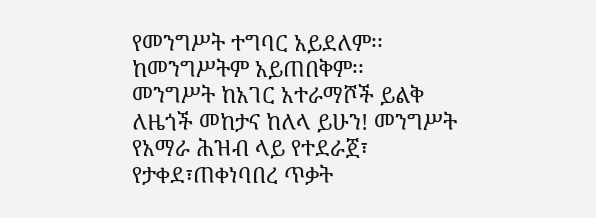የመንግሥት ተግባር አይደለም፡፡ ከመንግሥትም አይጠበቅም፡፡
መንግሥት ከአገር አተራማሾች ይልቅ ለዜጎች መከታና ከለላ ይሁን! መንግሥት የአማራ ሕዝብ ላይ የተደራጀ፣ የታቀደ፣ጠቀነባበረ ጥቃት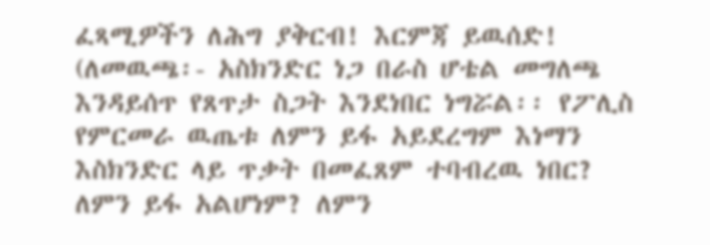ፈጻሚዎችን ለሕግ ያቅርብ! እርምጃ ይዉሰድ!
(ለመዉጫ፡- አስክንድር ነጋ በራስ ሆቴል መግለጫ እንዳይሰጥ የጸጥታ ስጋት እንደነበር ነግሯል፡፡ የፖሊስ የምርመራ ዉጤቱ ለምን ይፋ አይደረግም እነማን እስክንድር ላይ ጥቃት በመፈጸም ተባብረዉ ነበር? ለምን ይፋ አልሆነም? ለምን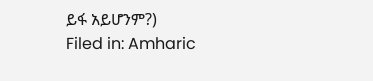ይፋ አይሆንም?)
Filed in: Amharic